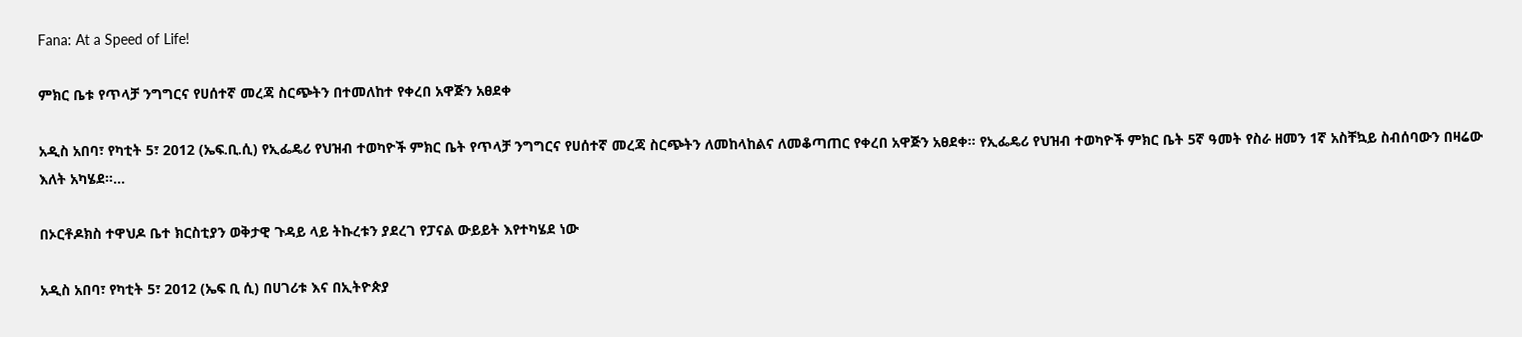Fana: At a Speed of Life!

ምክር ቤቱ የጥላቻ ንግግርና የሀሰተኛ መረጃ ስርጭትን በተመለከተ የቀረበ አዋጅን አፀደቀ

አዲስ አበባ፣ የካቲት 5፣ 2012 (ኤፍ.ቢ.ሲ) የኢፌዴሪ የህዝብ ተወካዮች ምክር ቤት የጥላቻ ንግግርና የሀሰተኛ መረጃ ስርጭትን ለመከላከልና ለመቆጣጠር የቀረበ አዋጅን አፀደቀ። የኢፌዴሪ የህዝብ ተወካዮች ምክር ቤት 5ኛ ዓመት የስራ ዘመን 1ኛ አስቸኳይ ስብሰባውን በዛሬው እለት አካሄደ።…

በኦርቶዶክስ ተዋህዶ ቤተ ክርስቲያን ወቅታዊ ጉዳይ ላይ ትኩረቱን ያደረገ የፓናል ውይይት እየተካሄደ ነው

አዲስ አበባ፣ የካቲት 5፣ 2012 (ኤፍ ቢ ሲ) በሀገሪቱ እና በኢትዮጵያ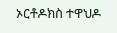ኦርቶዶክስ ተዋህዶ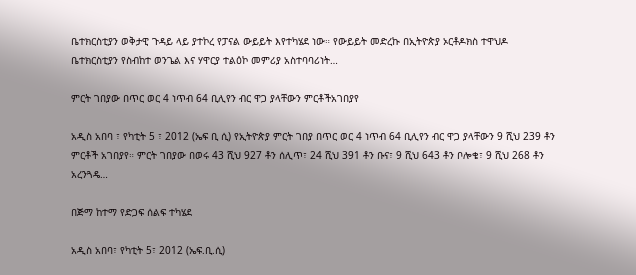ቤተክርስቲያን ወቅታዊ ጉዳይ ላይ ያተኮረ የፓናል ውይይት እየተካሄደ ነው። የውይይት መድረኩ በኢትዮጵያ ኦርቶዶክስ ተዋህዶ ቤተክርስቲያን የስብከተ ወንጌል እና ሃዋርያ ተልዕኮ መምሪያ አስተባባሪነት…

ምርት ገበያው በጥር ወር 4 ነጥብ 64 ቢሊየን ብር ዋጋ ያላቸውን ምርቶችአገበያየ

አዲስ አበባ ፣ የካቲት 5 ፣ 2012 (ኤፍ ቢ ሲ) የኢትዮጵያ ምርት ገበያ በጥር ወር 4 ነጥብ 64 ቢሊየን ብር ዋጋ ያላቸውን 9 ሺህ 239 ቶን ምርቶች አገበያየ። ምርት ገበያው በወሩ 43 ሺህ 927 ቶን ሰሊጥ፣ 24 ሺህ 391 ቶን ቡና፣ 9 ሺህ 643 ቶን ቦሎቄ፣ 9 ሺህ 268 ቶን አረንጓዴ…

በጅማ ከተማ የድጋፍ ሰልፍ ተካሄደ

አዲስ አበባ፣ የካቲት 5፣ 2012 (ኤፍ.ቢ.ሲ)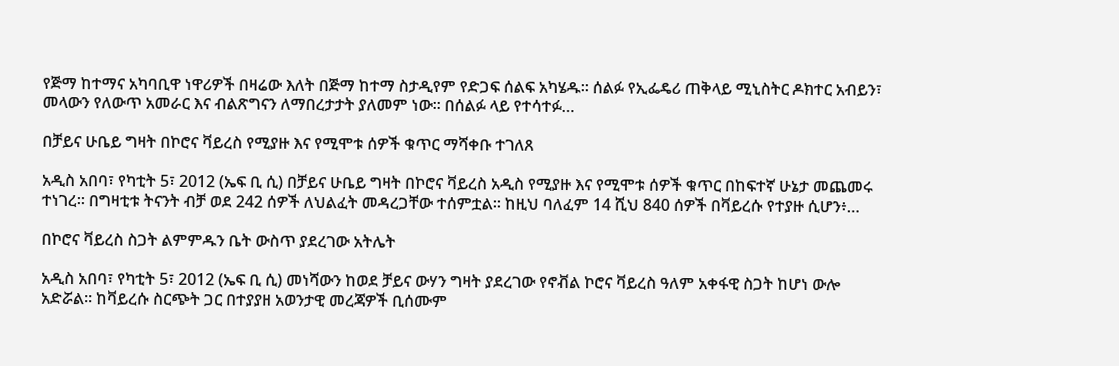የጅማ ከተማና አካባቢዋ ነዋሪዎች በዛሬው እለት በጅማ ከተማ ስታዲየም የድጋፍ ሰልፍ አካሄዱ። ሰልፉ የኢፌዴሪ ጠቅላይ ሚኒስትር ዶክተር አብይን፣ መላውን የለውጥ አመራር እና ብልጽግናን ለማበረታታት ያለመም ነው። በሰልፉ ላይ የተሳተፉ…

በቻይና ሁቤይ ግዛት በኮሮና ቫይረስ የሚያዙ እና የሚሞቱ ሰዎች ቁጥር ማሻቀቡ ተገለጸ

አዲስ አበባ፣ የካቲት 5፣ 2012 (ኤፍ ቢ ሲ) በቻይና ሁቤይ ግዛት በኮሮና ቫይረስ አዲስ የሚያዙ እና የሚሞቱ ሰዎች ቁጥር በከፍተኛ ሁኔታ መጨመሩ ተነገረ። በግዛቲቱ ትናንት ብቻ ወደ 242 ሰዎች ለህልፈት መዳረጋቸው ተሰምቷል። ከዚህ ባለፈም 14 ሺህ 840 ሰዎች በቫይረሱ የተያዙ ሲሆን፥…

በኮሮና ቫይረስ ስጋት ልምምዱን ቤት ውስጥ ያደረገው አትሌት

አዲስ አበባ፣ የካቲት 5፣ 2012 (ኤፍ ቢ ሲ) መነሻውን ከወደ ቻይና ውሃን ግዛት ያደረገው የኖቭል ኮሮና ቫይረስ ዓለም አቀፋዊ ስጋት ከሆነ ውሎ አድሯል። ከቫይረሱ ስርጭት ጋር በተያያዘ አወንታዊ መረጃዎች ቢሰሙም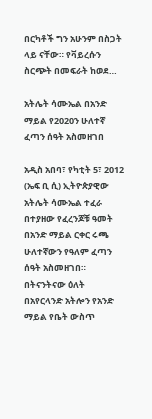በርካቶች ግን አሁንም በስጋት ላይ ናቸው። የቫይረሱን ስርጭት በመፍራት ከወደ…

አትሌት ሳሙኤል በአንድ ማይል የ2020ን ሁለተኛ ፈጣን ሰዓት አስመዘገበ

አዲስ አበባ፣ የካቲት 5፣ 2012 (ኤፍ ቢ ሲ) ኢትዮጵያዊው አትሌት ሳሙኤል ተፈራ በተያዘው የፈረንጆቹ ዓመት በአንድ ማይል ርቀር ሩጫ ሁለተኛውን የዓለም ፈጣን ሰዓት አስመዘገበ። በትናንትናው ዕለት በአየርላንድ አትሎን የአንድ ማይል የቤት ውስጥ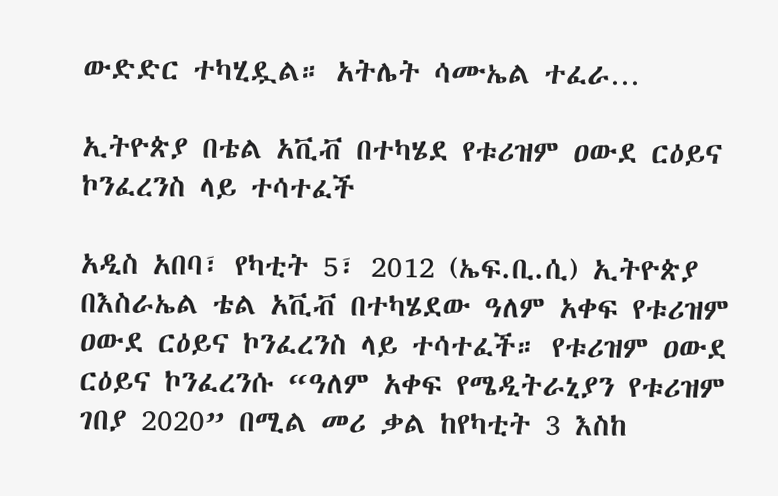ውድድር ተካሂዷል። አትሌት ሳሙኤል ተፈራ…

ኢትዮጵያ በቴል አቪቭ በተካሄደ የቱሪዝም ዐውደ ርዕይና ኮንፈረንስ ላይ ተሳተፈች

አዲስ አበባ፣ የካቲት 5፣ 2012 (ኤፍ.ቢ.ሲ) ኢትዮጵያ በእስራኤል ቴል አቪቭ በተካሄደው ዓለም አቀፍ የቱሪዝም ዐውደ ርዕይና ኮንፈረንስ ላይ ተሳተፈች። የቱሪዝም ዐውደ ርዕይና ኮንፈረንሱ “ዓለም አቀፍ የሜዲትራኒያን የቱሪዝም ገበያ 2020” በሚል መሪ ቃል ከየካቲት 3 እስከ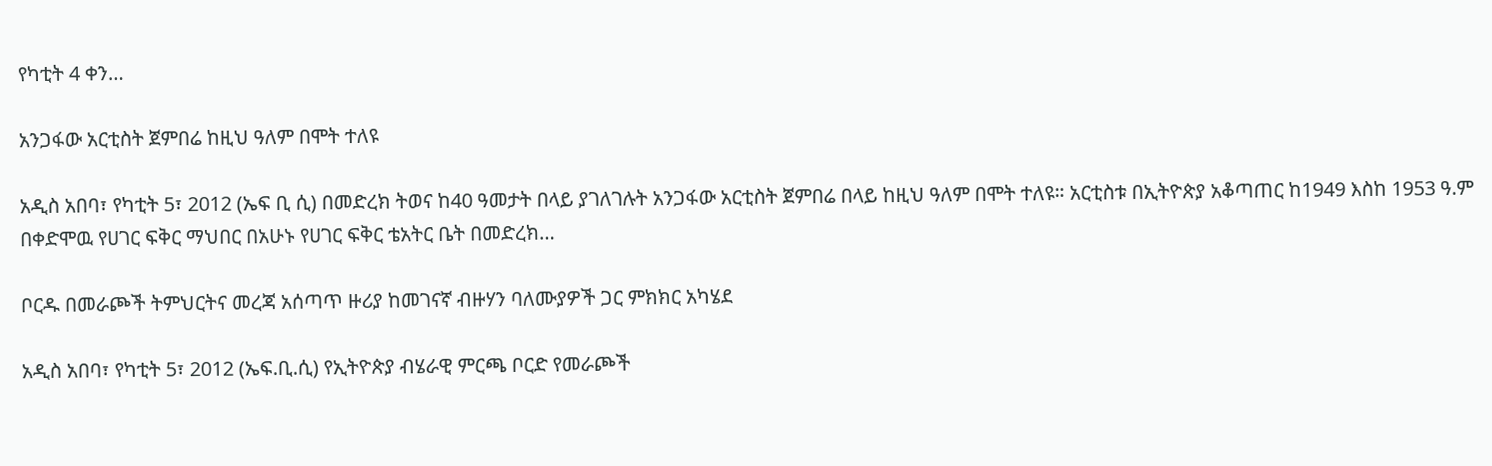የካቲት 4 ቀን…

አንጋፋው አርቲስት ጀምበሬ ከዚህ ዓለም በሞት ተለዩ

አዲስ አበባ፣ የካቲት 5፣ 2012 (ኤፍ ቢ ሲ) በመድረክ ትወና ከ40 ዓመታት በላይ ያገለገሉት አንጋፋው አርቲስት ጀምበሬ በላይ ከዚህ ዓለም በሞት ተለዩ። አርቲስቱ በኢትዮጵያ አቆጣጠር ከ1949 እስከ 1953 ዓ.ም በቀድሞዉ የሀገር ፍቅር ማህበር በአሁኑ የሀገር ፍቅር ቴአትር ቤት በመድረክ…

ቦርዱ በመራጮች ትምህርትና መረጃ አሰጣጥ ዙሪያ ከመገናኛ ብዙሃን ባለሙያዎች ጋር ምክክር አካሄደ

አዲስ አበባ፣ የካቲት 5፣ 2012 (ኤፍ.ቢ.ሲ) የኢትዮጵያ ብሄራዊ ምርጫ ቦርድ የመራጮች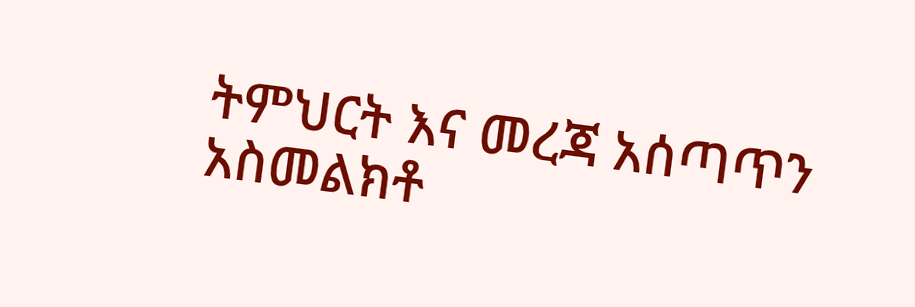ትምህርት እና መረጃ አሰጣጥን አስመልክቶ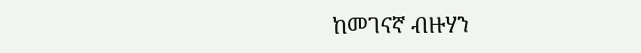ከመገናኛ ብዙሃን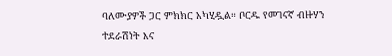ባለሙያዎች ጋር ምክክር አካሂዷል። ቦርዱ የመገናኛ ብዙሃን ተደራሽነት እና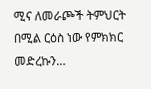ሚና ለመራጮች ትምህርት በሚል ርዕስ ነው የምክክር መድረኩን…